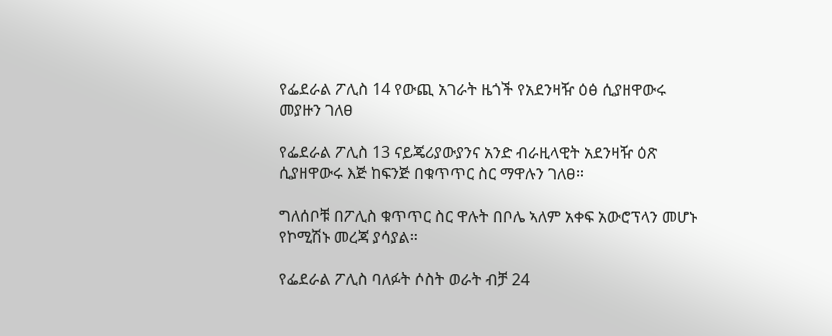የፌደራል ፖሊስ 14 የውጪ አገራት ዜጎች የአደንዛዥ ዕፅ ሲያዘዋውሩ መያዙን ገለፀ

የፌደራል ፖሊስ 13 ናይጄሪያውያንና አንድ ብራዚላዊት አደንዛዥ ዕጽ ሲያዘዋውሩ እጅ ከፍንጅ በቁጥጥር ስር ማዋሉን ገለፀ።

ግለሰቦቹ በፖሊስ ቁጥጥር ስር ዋሉት በቦሌ ኣለም አቀፍ አውሮፕላን መሆኑ የኮሚሽኑ መረጃ ያሳያል።

የፌደራል ፖሊስ ባለፉት ሶስት ወራት ብቻ 24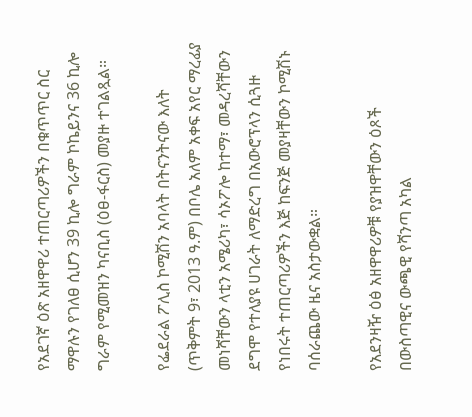የአደገኛ ዕጽ አዘዋዋሪ ተጠርጣሪዎችን በቁጥጥር ስር ማዋሉን የገለፀ ሲሆን 39 ኪሎ ግራም ኮኬይንና 36 ኪሎ ግራም የሚመዝን ካናቢስ (ዕፀ-ፋርስ) መያዙ ተገልጿል።

የፌደራል ፖሊስ ኮሚሽን አባላት በትናንትናው እለት (ጥቅምት 9፣ 2013 ዓ.ም) በቦሌ አለም አቀፍ አየር ማረፊያ መነሻቸውን ላቲን አሜሪካ፣ ሳኦፖሎ ከተማ፣ መዳረሻቸውን ደግሞ የተለያዩ ሀገራት ለማድረግ በአውሮፕላን ሲጓዙ የነበሩት ተጠርጣሪዎችን እጅ ከፍንጅ መያዛቸውን ኮሚሽኑ ባሰራጨው ዜና አስታውቋል።

የአደንዛዥ ዕፅ አዘዋዋሪዎቹ የያዝዋቸውን ዕጾች በውስጣዊና ውጫዊ የሻንጣ አካል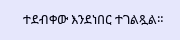ተደብቀው እንደነበር ተገልጿል።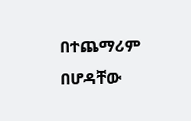በተጨማሪም በሆዳቸው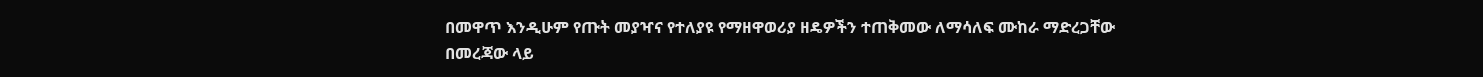በመዋጥ እንዲሁም የጡት መያዣና የተለያዩ የማዘዋወሪያ ዘዴዎችን ተጠቅመው ለማሳለፍ ሙከራ ማድረጋቸው በመረጃው ላይ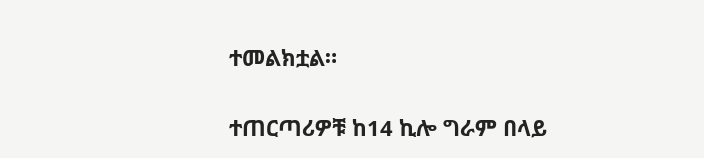ተመልክቷል።

ተጠርጣሪዎቹ ከ14 ኪሎ ግራም በላይ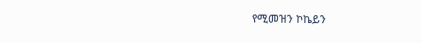የሚመዝን ኮኬይን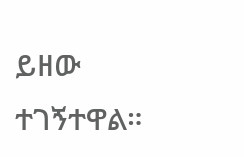ይዘው ተገኝተዋል።